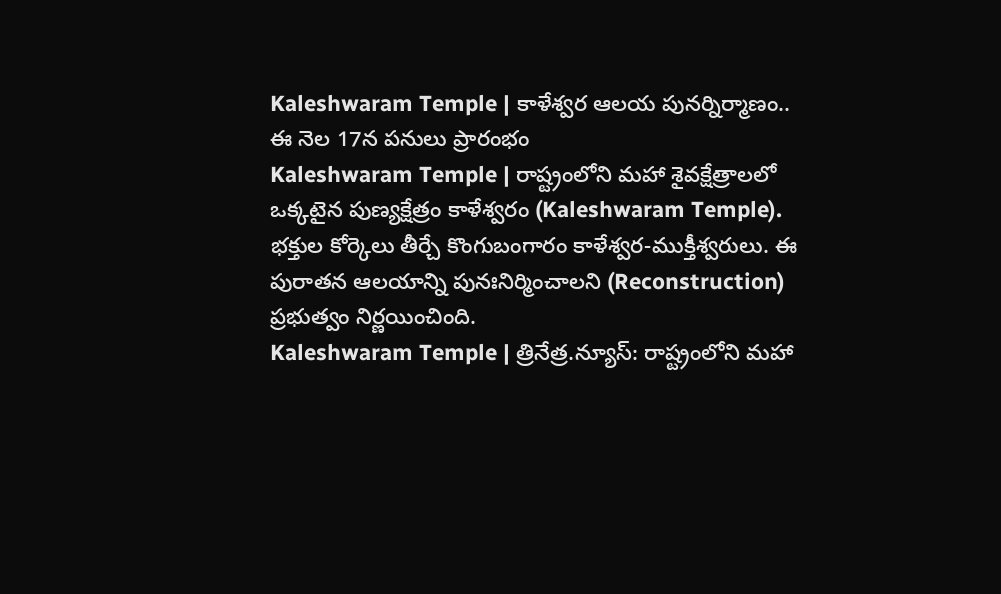Kaleshwaram Temple | కాళేశ్వర ఆలయ పునర్నిర్మాణం.. ఈ నెల 17న పనులు ప్రారంభం
Kaleshwaram Temple | రాష్ట్రంలోని మహా శైవక్షేత్రాలలో ఒక్కటైన పుణ్యక్షేత్రం కాళేశ్వరం (Kaleshwaram Temple). భక్తుల కోర్కెలు తీర్చే కొంగుబంగారం కాళేశ్వర-ముక్తీశ్వరులు. ఈ పురాతన ఆలయాన్ని పునఃనిర్మించాలని (Reconstruction) ప్రభుత్వం నిర్ణయించింది.
Kaleshwaram Temple | త్రినేత్ర.న్యూస్: రాష్ట్రంలోని మహా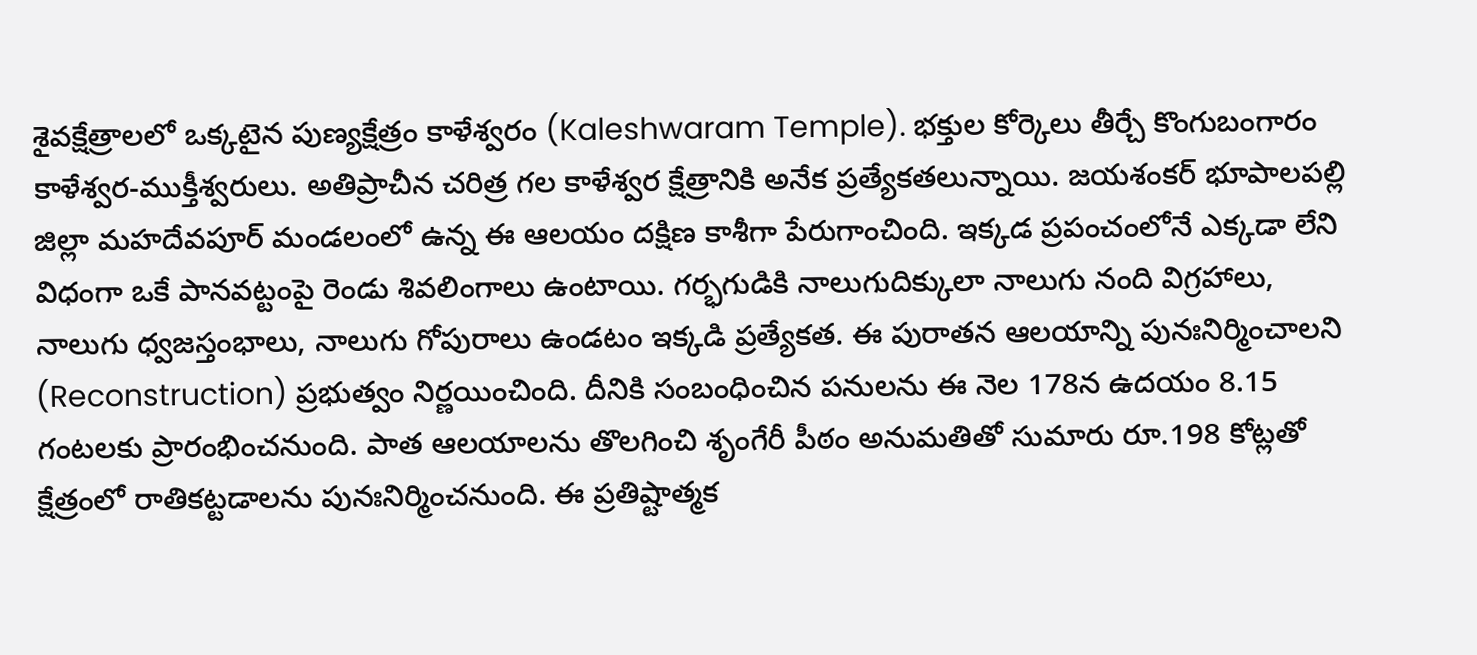శైవక్షేత్రాలలో ఒక్కటైన పుణ్యక్షేత్రం కాళేశ్వరం (Kaleshwaram Temple). భక్తుల కోర్కెలు తీర్చే కొంగుబంగారం కాళేశ్వర-ముక్తీశ్వరులు. అతిప్రాచీన చరిత్ర గల కాళేశ్వర క్షేత్రానికి అనేక ప్రత్యేకతలున్నాయి. జయశంకర్ భూపాలపల్లి జిల్లా మహదేవపూర్ మండలంలో ఉన్న ఈ ఆలయం దక్షిణ కాశీగా పేరుగాంచింది. ఇక్కడ ప్రపంచంలోనే ఎక్కడా లేని విధంగా ఒకే పానవట్టంపై రెండు శివలింగాలు ఉంటాయి. గర్భగుడికి నాలుగుదిక్కులా నాలుగు నంది విగ్రహాలు, నాలుగు ధ్వజస్తంభాలు, నాలుగు గోపురాలు ఉండటం ఇక్కడి ప్రత్యేకత. ఈ పురాతన ఆలయాన్ని పునఃనిర్మించాలని (Reconstruction) ప్రభుత్వం నిర్ణయించింది. దీనికి సంబంధించిన పనులను ఈ నెల 178న ఉదయం 8.15 గంటలకు ప్రారంభించనుంది. పాత ఆలయాలను తొలగించి శృంగేరీ పీఠం అనుమతితో సుమారు రూ.198 కోట్లతో క్షేత్రంలో రాతికట్టడాలను పునఃనిర్మించనుంది. ఈ ప్రతిష్టాత్మక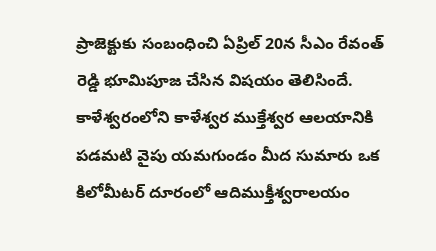ప్రాజెక్టుకు సంబంధించి ఏప్రిల్ 20న సీఎం రేవంత్ రెడ్డి భూమిపూజ చేసిన విషయం తెలిసిందే.
కాళేశ్వరంలోని కాళేశ్వర ముక్తేశ్వర ఆలయానికి పడమటి వైపు యమగుండం మీద సుమారు ఒక కిలోమీటర్ దూరంలో ఆదిముక్తీశ్వరాలయం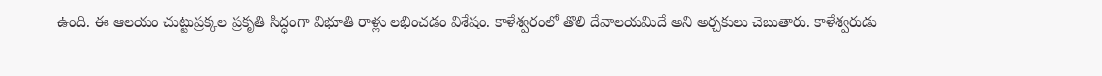ఉంది. ఈ ఆలయం చుట్టుప్రక్కల ప్రకృతి సిద్ధంగా విభూతి రాళ్లు లభించడం విశేషం. కాళేశ్వరంలో తొలి దేవాలయమిదే అని అర్చకులు చెబుతారు. కాళేశ్వరుడు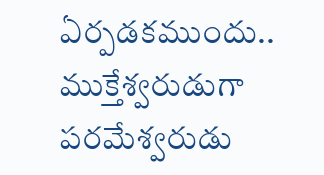ఏర్పడకముందు.. ముక్తేశ్వరుడుగా పరమేశ్వరుడు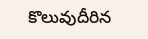కొలువుదీరిన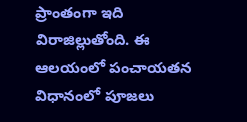ప్రాంతంగా ఇది విరాజిల్లుతోంది. ఈ ఆలయంలో పంచాయతన విధానంలో పూజలు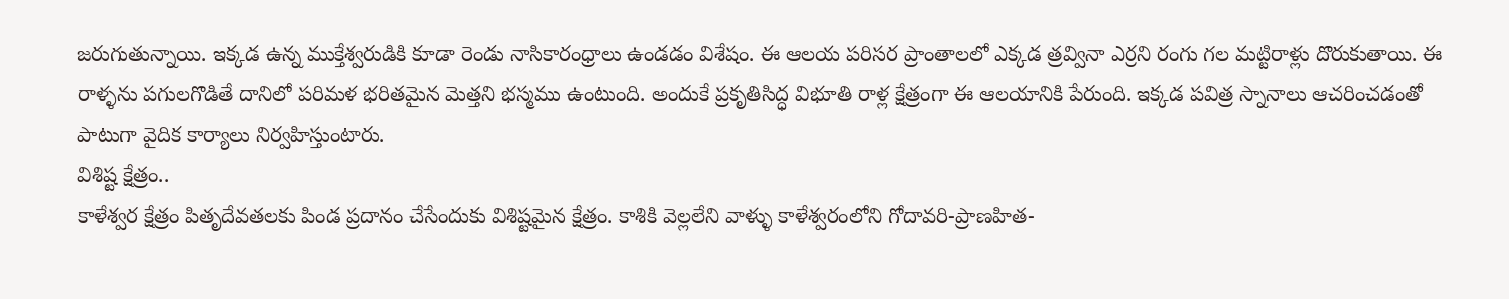జరుగుతున్నాయి. ఇక్కడ ఉన్న ముక్తేశ్వరుడికి కూడా రెండు నాసికారంధ్రాలు ఉండడం విశేషం. ఈ ఆలయ పరిసర ప్రాంతాలలో ఎక్కడ త్రవ్వినా ఎర్రని రంగు గల మట్టిరాళ్లు దొరుకుతాయి. ఈ రాళ్ళను పగులగొడితే దానిలో పరిమళ భరితమైన మెత్తని భస్మము ఉంటుంది. అందుకే ప్రకృతిసిద్ధ విభూతి రాళ్ల క్షేత్రంగా ఈ ఆలయానికి పేరుంది. ఇక్కడ పవిత్ర స్నానాలు ఆచరించడంతో పాటుగా వైదిక కార్యాలు నిర్వహిస్తుంటారు.
విశిష్ట క్షేత్రం..
కాళేశ్వర క్షేత్రం పితృదేవతలకు పిండ ప్రదానం చేసేందుకు విశిష్టమైన క్షేత్రం. కాశికి వెల్లలేని వాళ్ళు కాళేశ్వరంలోని గోదావరి-ప్రాణహిత-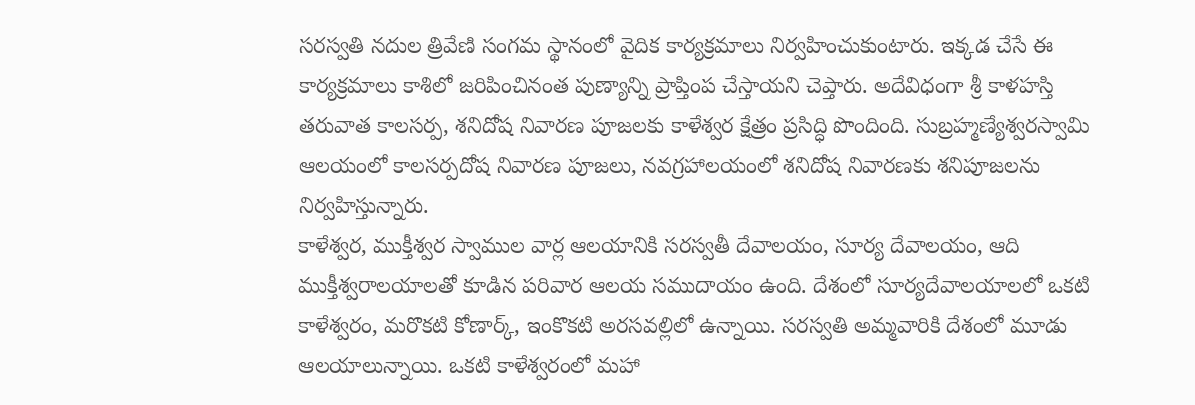సరస్వతి నదుల త్రివేణి సంగమ స్థానంలో వైదిక కార్యక్రమాలు నిర్వహించుకుంటారు. ఇక్కడ చేసే ఈ కార్యక్రమాలు కాశిలో జరిపించినంత పుణ్యాన్ని ప్రాప్తింప చేస్తాయని చెప్తారు. అదేవిధంగా శ్రీ కాళహస్తి తరువాత కాలసర్ప, శనిదోష నివారణ పూజలకు కాళేశ్వర క్షేత్రం ప్రసిద్ధి పొందింది. సుబ్రహ్మణ్యేశ్వరస్వామి ఆలయంలో కాలసర్పదోష నివారణ పూజలు, నవగ్రహాలయంలో శనిదోష నివారణకు శనిపూజలను నిర్వహిస్తున్నారు.
కాళేశ్వర, ముక్తీశ్వర స్వాముల వార్ల ఆలయానికి సరస్వతీ దేవాలయం, సూర్య దేవాలయం, ఆది ముక్తీశ్వరాలయాలతో కూడిన పరివార ఆలయ సముదాయం ఉంది. దేశంలో సూర్యదేవాలయాలలో ఒకటి కాళేశ్వరం, మరొకటి కోణార్క్, ఇంకొకటి అరసవల్లిలో ఉన్నాయి. సరస్వతి అమ్మవారికి దేశంలో మూడు ఆలయాలున్నాయి. ఒకటి కాళేశ్వరంలో మహా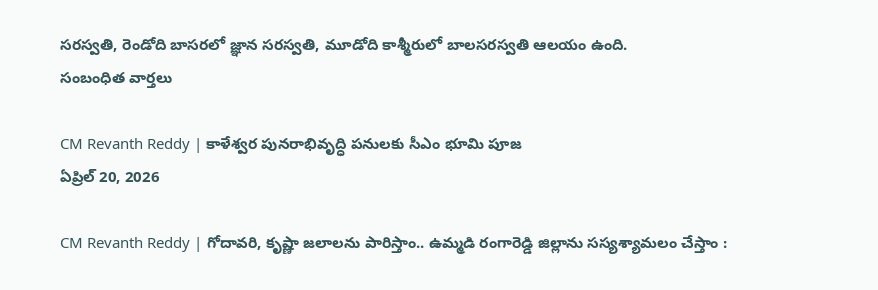సరస్వతి, రెండోది బాసరలో జ్ఞాన సరస్వతి, మూడోది కాశ్మీరులో బాలసరస్వతి ఆలయం ఉంది.
సంబంధిత వార్తలు

CM Revanth Reddy | కాళేశ్వర పునరాభివృద్ధి పనులకు సీఎం భూమి పూజ
ఏప్రిల్ 20, 2026

CM Revanth Reddy | గోదావరి, కృష్ణా జలాలను పారిస్తాం.. ఉమ్మడి రంగారెడ్డి జిల్లాను సస్యశ్యామలం చేస్తాం :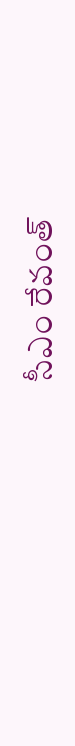సీఎం రేవంత్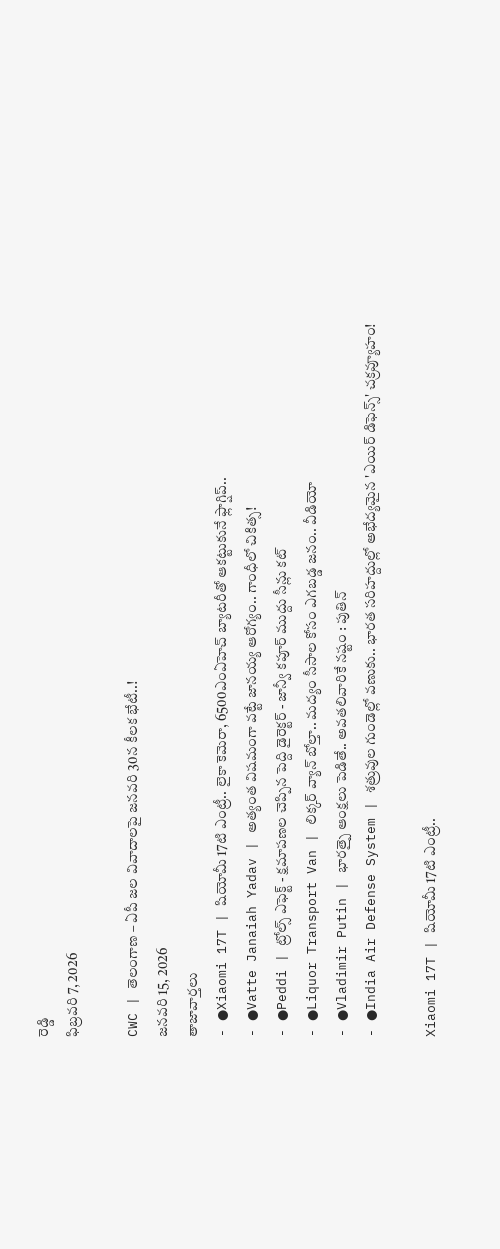రెడ్డి
ఫిబ్రవరి 7, 2026

CWC | తెలంగాణ – ఏపీ జల వివాదాలపై జనవరి 30న కీలక భేటీ..!
జనవరి 15, 2026
తాజావార్తలు
- ●Xiaomi 17T | షియోమీ 17టి ఎంట్రీ.. లైకా కెమెరా, 6500ఎంఏహెచ్ బ్యాటరీతో ఆకట్టుకునే ఫ్లాగ్షిప్..
- ●Vatte Janaiah Yadav | అత్యంత విషమంగా వట్టే జానయ్య ఆరోగ్యం.. గాంధీలో చికిత్స!
- ●Peddi | ట్రోల్స్ ఎఫెక్ట్ - క్షమాపణల చెప్పిన పెద్ది డైరెక్టర్ - జాన్వీ కపూర్ ముద్దు సీన్లు కట్
- ●Liquor Transport Van | లిక్కర్ వ్యాన్ బోల్తా.. మద్యం సీసాల కోసం ఎగబడ్డ జనం.. వీడియో
- ●Vladimir Putin | భారత్పై ఆంక్షలు పెడితే.. అవతలివారికే నష్టం : పుతిన్
- ●India Air Defense System | శత్రువుల గుండెల్లో వణుకు.. భారత సరిహద్దుల్లో అభేద్యమైన 'ఎయిర్ డిఫెన్స్' చక్రవ్యూహం!

Xiaomi 17T | షియోమీ 17టి ఎంట్రీ..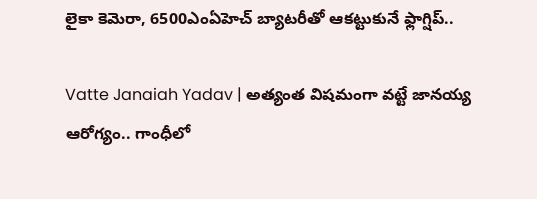లైకా కెమెరా, 6500ఎంఏహెచ్ బ్యాటరీతో ఆకట్టుకునే ఫ్లాగ్షిప్..

Vatte Janaiah Yadav | అత్యంత విషమంగా వట్టే జానయ్య ఆరోగ్యం.. గాంధీలో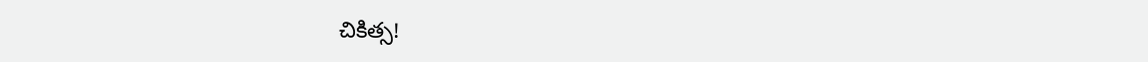చికిత్స!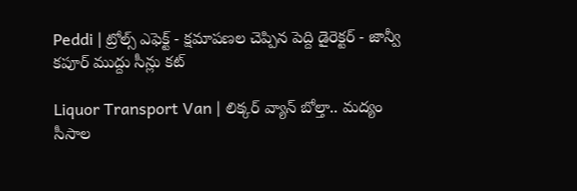Peddi | ట్రోల్స్ ఎఫెక్ట్ - క్షమాపణల చెప్పిన పెద్ది డైరెక్టర్ - జాన్వీ కపూర్ ముద్దు సీన్లు కట్

Liquor Transport Van | లిక్కర్ వ్యాన్ బోల్తా.. మద్యం సీసాల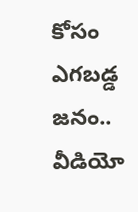కోసం ఎగబడ్డ జనం.. వీడియో